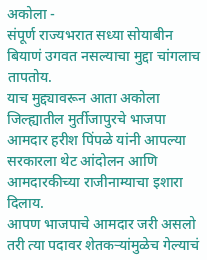अकोला -
संपूर्ण राज्यभरात सध्या सोयाबीन बियाणं उगवत नसल्याचा मुद्दा चांगलाच तापतोय.
याच मुद्द्यावरून आता अकोला जिल्ह्यातील मुर्तीजापुरचे भाजपा आमदार हरीश पिंपळे यांनी आपल्या सरकारला थेट आंदोलन आणि आमदारकीच्या राजीनाम्याचा इशारा दिलाय.
आपण भाजपाचे आमदार जरी असलो तरी त्या पदावर शेतकऱ्यांमुळेच गेल्याचं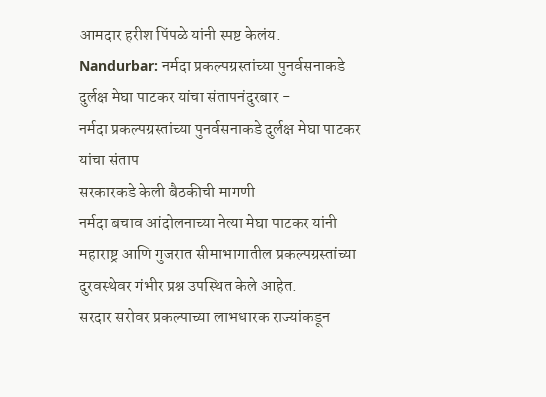आमदार हरीश पिंपळे यांनी स्पष्ट केलंय.
Nandurbar: नर्मदा प्रकल्पग्रस्तांच्या पुनर्वसनाकडे दुर्लक्ष मेघा पाटकर यांचा संतापनंदुरबार -
नर्मदा प्रकल्पग्रस्तांच्या पुनर्वसनाकडे दुर्लक्ष मेघा पाटकर यांचा संताप
सरकारकडे केली बैठकीची मागणी
नर्मदा बचाव आंदोलनाच्या नेत्या मेघा पाटकर यांनी महाराष्ट्र आणि गुजरात सीमाभागातील प्रकल्पग्रस्तांच्या दुरवस्थेवर गंभीर प्रश्न उपस्थित केले आहेत.
सरदार सरोवर प्रकल्पाच्या लाभधारक राज्यांकडून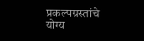प्रकल्पग्रस्तांचे योग्य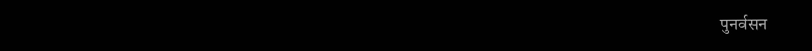पुनर्वसन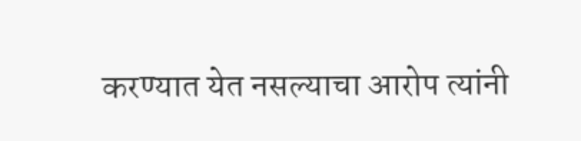करण्यात येत नसल्याचा आरोप त्यांनी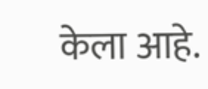केला आहे.